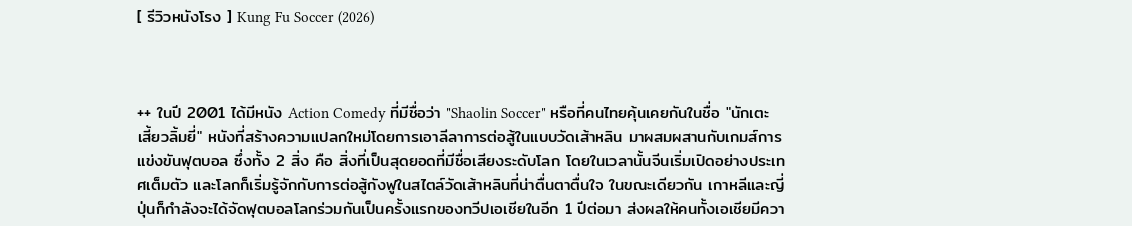[ รีวิวหนังโรง ] Kung Fu Soccer (2026)



++ ในปี 2001 ได้มีหนัง Action Comedy ที่มีชื่อว่า "Shaolin Soccer" หรือที่คนไทยคุ้นเคยกันในชื่อ "นักเตะเสี้ยวลิ้มยี่" หนังที่สร้างความแปลกใหม่โดยการเอาลีลาการต่อสู้ในแบบวัดเส้าหลิน มาผสมผสานกับเกมส์การแข่งขันฟุตบอล ซึ่งทั้ง 2 สิ่ง คือ สิ่งที่เป็นสุดยอดที่มีชื่อเสียงระดับโลก โดยในเวลานั้นจีนเริ่มเปิดอย่างประเทศเต็มตัว และโลกก็เริ่มรู้จักกับการต่อสู้กังฟูในสไตล์วัดเส้าหลินที่น่าตื่นตาตื่นใจ ในขณะเดียวกัน เกาหลีและญี่ปุ่นก็กำลังจะได้จัดฟุตบอลโลกร่วมกันเป็นครั้งแรกของทวีปเอเชียในอีก 1 ปีต่อมา ส่งผลให้คนทั้งเอเชียมีควา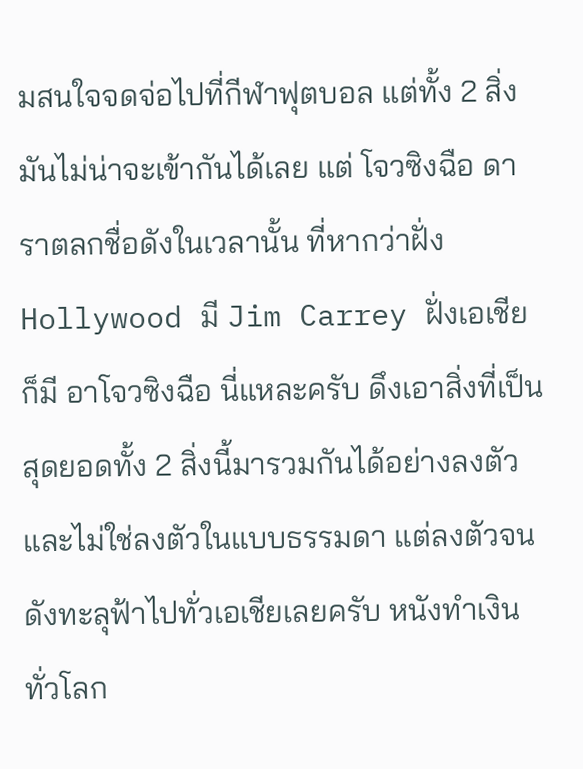มสนใจจดจ่อไปที่กีฬาฟุตบอล แต่ทั้ง 2 สิ่งมันไม่น่าจะเข้ากันได้เลย แต่ โจวซิงฉือ ดาราตลกชื่อดังในเวลานั้น ที่หากว่าฝั่ง Hollywood มี Jim Carrey ฝั่งเอเชียก็มี อาโจวซิงฉือ นี่แหละครับ ดึงเอาสิ่งที่เป็นสุดยอดทั้ง 2 สิ่งนี้มารวมกันได้อย่างลงตัว และไม่ใช่ลงตัวในแบบธรรมดา แต่ลงตัวจนดังทะลุฟ้าไปทั่วเอเชียเลยครับ หนังทำเงินทั่วโลก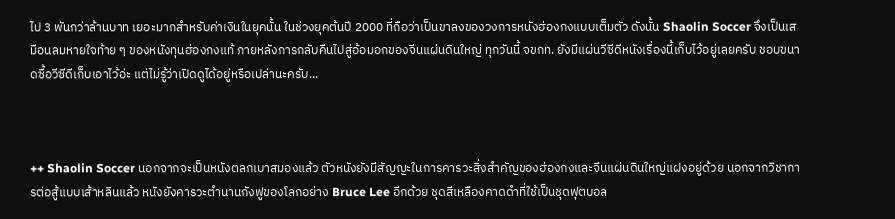ไป 3 พันกว่าล้านบาท เยอะมากสำหรับค่าเงินในยุคนั้น ในช่วงยุคต้นปี 2000 ที่ถือว่าเป็นขาลงของวงการหนังฮ่องกงแบบเต็มตัว ดังนั้น Shaolin Soccer จึงเป็นเสมือนลมหายใจท้าย ๆ ของหนังทุนฮ่องกงแท้ ภายหลังการกลับคืนไปสู่อ้อมอกของจีนแผ่นดินใหญ่ ทุกวันนี้ จขกท. ยังมีแผ่นวีซีดีหนังเรื่องนี้เก็บไว้อยู่เลยครับ ชอบขนาดซื้อวีซีดีเก็บเอาไว้อ่ะ แต่ไม่รู้ว่าเปิดดูได้อยู่หรือเปล่านะครับ...



++ Shaolin Soccer นอกจากจะเป็นหนังตลกเบาสมองแล้ว ตัวหนังยังมีสัญญะในการคารวะสิ่งสำคัญของฮ่องกงและจีนแผ่นดินใหญ่แฝงอยู่ด้วย นอกจากวิชาการต่อสู้แบบเส้าหลินแล้ว หนังยังคารวะตำนานกังฟูของโลกอย่าง Bruce Lee อีกด้วย ชุดสีเหลืองคาดดำที่ใช้เป็นชุดฟุตบอล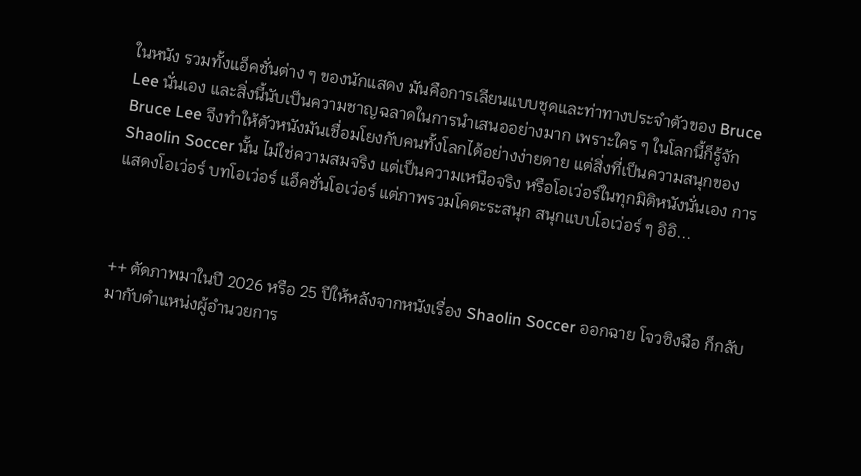ในหนัง รวมทั้งแอ็คชั่นต่าง ๆ ของนักแสดง มันคือการเลียนแบบชุดและท่าทางประจำตัวของ Bruce Lee นั่นเอง และสิ่งนี้นับเป็นความชาญฉลาดในการนำเสนออย่างมาก เพราะใคร ๆ ในโลกนี้ก็รู้จัก Bruce Lee จึงทำให้ตัวหนังมันเชื่อมโยงกับคนทั้งโลกได้อย่างง่ายดาย แต่สิ่งที่เป็นความสนุกของ Shaolin Soccer นั้น ไม่ใช่ความสมจริง แต่เป็นความเหนือจริง หรือโอเว่อร์ในทุกมิติหนังนั่นเอง การแสดงโอเว่อร์ บทโอเว่อร์ แอ็คชั่นโอเว่อร์ แต่ภาพรวมโคตะระสนุก สนุกแบบโอเว่อร์ ๆ อิอิ...



++ ตัดภาพมาในปี 2026 หรือ 25 ปีให้หลังจากหนังเรื่อง Shaolin Soccer ออกฉาย โจวซิงฉือ ก็กลับมากับตำแหน่งผู้อำนวยการ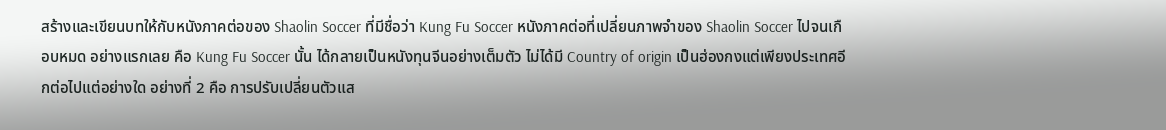สร้างและเขียนบทให้กับหนังภาคต่อของ Shaolin Soccer ที่มีชื่อว่า Kung Fu Soccer หนังภาคต่อที่เปลี่ยนภาพจำของ Shaolin Soccer ไปจนเกือบหมด อย่างแรกเลย คือ Kung Fu Soccer นั้น ได้กลายเป็นหนังทุนจีนอย่างเต็มตัว ไม่ได้มี Country of origin เป็นฮ่องกงแต่เพียงประเทศอีกต่อไปแต่อย่างใด อย่างที่ 2 คือ การปรับเปลี่ยนตัวแส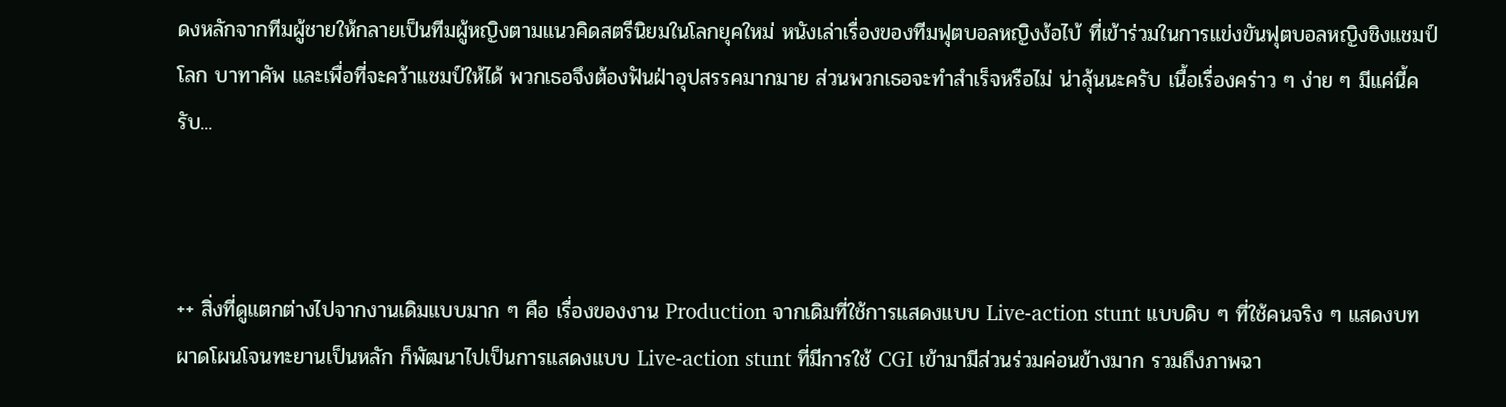ดงหลักจากทีมผู้ชายให้กลายเป็นทีมผู้หญิงตามแนวคิดสตรีนิยมในโลกยุคใหม่ หนังเล่าเรื่องของทีมฟุตบอลหญิงง้อไบ้ ที่เข้าร่วมในการแข่งขันฟุตบอลหญิงชิงแชมป์โลก บาทาคัพ และเพื่อที่จะคว้าแชมป์ให้ได้ พวกเธอจึงต้องฟันฝ่าอุปสรรคมากมาย ส่วนพวกเธอจะทำสำเร็จหรือไม่ น่าลุ้นนะครับ เนื้อเรื่องคร่าว ๆ ง่าย ๆ มีแค่นี้ครับ...



++ สิ่งที่ดูแตกต่างไปจากงานเดิมแบบมาก ๆ คือ เรื่องของงาน Production จากเดิมที่ใช้การแสดงแบบ Live-action stunt แบบดิบ ๆ ที่ใช้คนจริง ๆ แสดงบทผาดโผนโจนทะยานเป็นหลัก ก็พัฒนาไปเป็นการแสดงแบบ Live-action stunt ที่มีการใช้ CGI เข้ามามีส่วนร่วมค่อนข้างมาก รวมถึงภาพฉา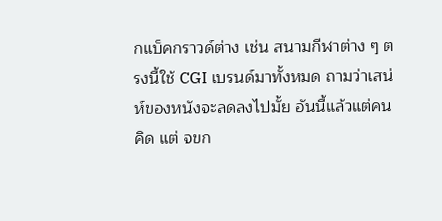กแบ็คกราวด์ต่าง เช่น สนามกีฬาต่าง ๆ ตรงนี้ใช้ CGI เบรนด์มาทั้งหมด ถามว่าเสน่ห์ของหนังจะลดลงไปมั้ย อันนี้แล้วแต่คนคิด แต่ จขก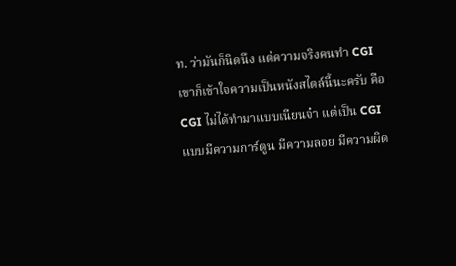ท. ว่ามันก็นิดนึง แต่ความจริงคนทำ CGI เขาก็เข้าใจความเป็นหนังสไตล์นี้นะครับ คือ CGI ไม่ได้ทำมาแบบเนียนจ๋า แต่เป็น CGI แบบมีความการ์ตูน มีความลอย มีความผิด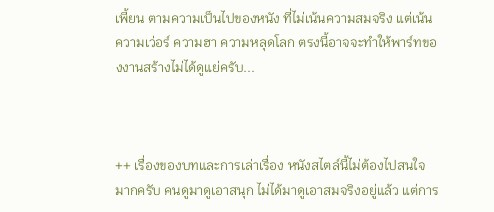เพี้ยน ตามความเป็นไปของหนัง ที่ไม่เน้นความสมจริง แต่เน้นความเว่อร์ ความฮา ความหลุดโลก ตรงนี้อาจจะทำให้พาร์ทของงานสร้างไม่ได้ดูแย่ครับ...



++ เรื่องของบทและการเล่าเรื่อง หนังสไตล์นี้ไม่ต้องไปสนใจมากครับ คนดูมาดูเอาสนุก ไม่ได้มาดูเอาสมจริงอยู่แล้ว แต่การ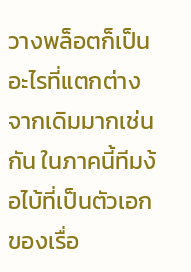วางพล็อตก็เป็นอะไรที่แตกต่างจากเดิมมากเช่นกัน ในภาคนี้ทีมง้อไบ้ที่เป็นตัวเอกของเรื่อ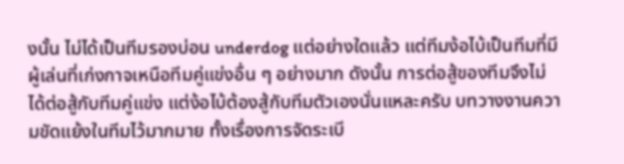งนั้น ไม่ได้เป็นทีมรองบ่อน underdog แต่อย่างใดแล้ว แต่ทีมง้อไบ้เป็นทีมที่มีผู้เล่นที่เก่งกาจเหนือทีมคู่แข่งอื่น ๆ อย่างมาก ดังนั้น การต่อสู้ของทีมจึงไม่ได้ต่อสู้กับทีมคู่แข่ง แต่ง้อไบ้ต้องสู้กับทีมตัวเองนั่นแหละครับ บทวางงานความขัดแย้งในทีมไว้มากมาย ทั้งเรื่องการจัดระเบี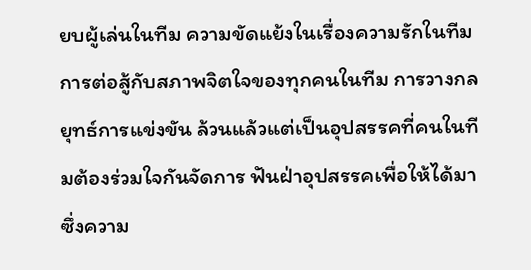ยบผู้เล่นในทีม ความขัดแย้งในเรื่องความรักในทีม การต่อสู้กับสภาพจิตใจของทุกคนในทีม การวางกลยุทธ์การแข่งขัน ล้วนแล้วแต่เป็นอุปสรรคที่คนในทีมต้องร่วมใจกันจัดการ ฟันฝ่าอุปสรรคเพื่อให้ได้มาซึ่งความ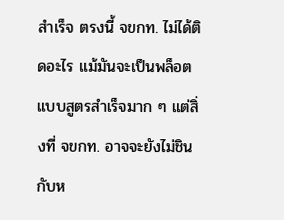สำเร็จ ตรงนี้ จขกท. ไม่ได้ติดอะไร แม้มันจะเป็นพล็อตแบบสูตรสำเร็จมาก ๆ แต่สิ่งที่ จขกท. อาจจะยังไม่ชินกับห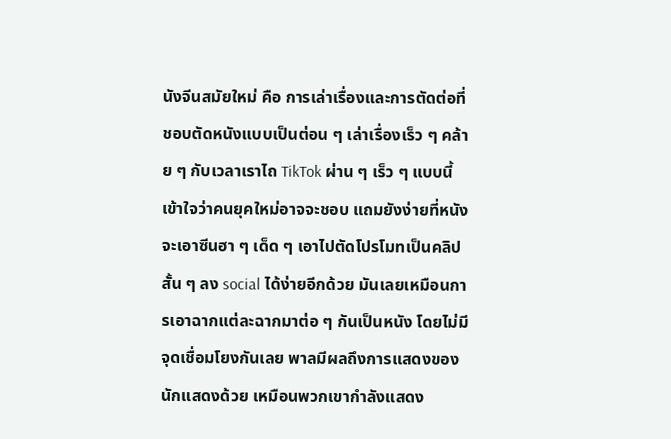นังจีนสมัยใหม่ คือ การเล่าเรื่องและการตัดต่อที่ชอบตัดหนังแบบเป็นต่อน ๆ เล่าเรื่องเร็ว ๆ คล้าย ๆ กับเวลาเราไถ TikTok ผ่าน ๆ เร็ว ๆ แบบนี้ เข้าใจว่าคนยุคใหม่อาจจะชอบ แถมยังง่ายที่หนังจะเอาซีนฮา ๆ เด็ด ๆ เอาไปตัดโปรโมทเป็นคลิปสั้น ๆ ลง social ได้ง่ายอีกด้วย มันเลยเหมือนการเอาฉากแต่ละฉากมาต่อ ๆ กันเป็นหนัง โดยไม่มีจุดเชื่อมโยงกันเลย พาลมีผลถึงการแสดงของนักแสดงด้วย เหมือนพวกเขากำลังแสดง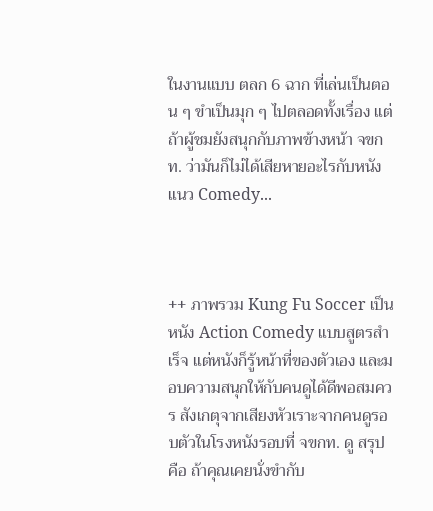ในงานแบบ ตลก 6 ฉาก ที่เล่นเป็นตอน ๆ ขำเป็นมุก ๆ ไปตลอดทั้งเรื่อง แต่ถ้าผู้ชมยังสนุกกับภาพข้างหน้า จขกท. ว่ามันก็ไม่ได้เสียหายอะไรกับหนังแนว Comedy...



++ ภาพรวม Kung Fu Soccer เป็นหนัง Action Comedy แบบสูตรสำเร็จ แต่หนังก็รู้หน้าที่ของตัวเอง และมอบความสนุกให้กับคนดูได้ดีพอสมควร สังเกตุจากเสียงหัวเราะจากคนดูรอบตัวในโรงหนังรอบที่ จขกท. ดู สรุป คือ ถ้าคุณเคยนั่งขำกับ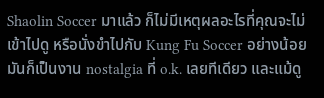Shaolin Soccer มาแล้ว ก็ไม่มีเหตุผลอะไรที่คุณจะไม่เข้าไปดู หรือนั่งขำไปกับ Kung Fu Soccer อย่างน้อยมันก็เป็นงาน nostalgia ที่ o.k. เลยทีเดียว และแม้ดู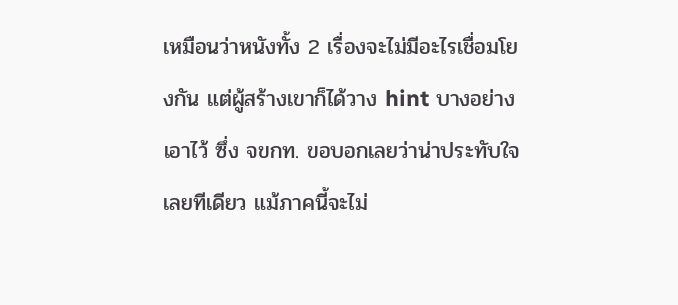เหมือนว่าหนังทั้ง 2 เรื่องจะไม่มีอะไรเชื่อมโยงกัน แต่ผู้สร้างเขาก็ได้วาง hint บางอย่างเอาไว้ ซึ่ง จขกท. ขอบอกเลยว่าน่าประทับใจเลยทีเดียว แม้ภาคนี้จะไม่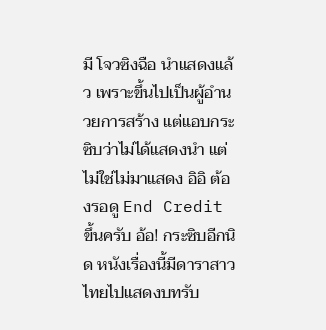มี โจวซิงฉือ นำแสดงแล้ว เพราะขึ้นไปเป็นผู้อำนวยการสร้าง แต่แอบกระซิบว่าไม่ได้แสดงนำ แต่ไม่ใช่ไม่มาแสดง อิอิ ต้องรอดู End Credit ขึ้นครับ อ้อ! กระซิบอีกนิด หนังเรื่องนี้มีดาราสาวไทยไปแสดงบทรับ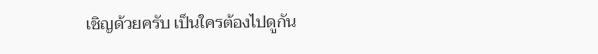เชิญด้วยครับ เป็นใครต้องไปดูกัน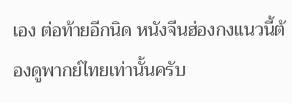เอง ต่อท้ายอีกนิด หนังจีนฮ่องกงแนวนี้ต้องดูพากย์ไทยเท่านั้นครับ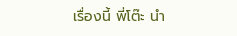เรื่องนี้ พี่โต๊ะ นำ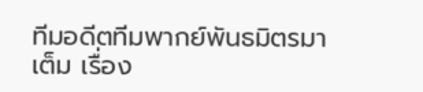ทีมอดีตทีมพากย์พันธมิตรมาเต็ม เรื่อง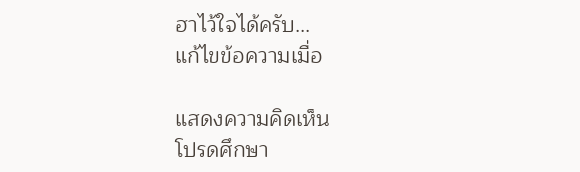ฮาไว้ใจได้ครับ...
แก้ไขข้อความเมื่อ

แสดงความคิดเห็น
โปรดศึกษา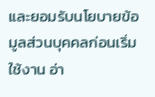และยอมรับนโยบายข้อมูลส่วนบุคคลก่อนเริ่มใช้งาน อ่า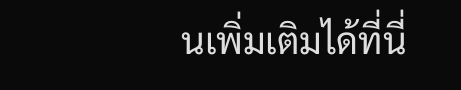นเพิ่มเติมได้ที่นี่